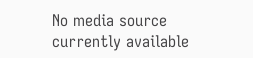No media source currently available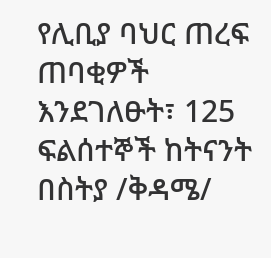የሊቢያ ባህር ጠረፍ ጠባቂዎች እንደገለፁት፣ 125 ፍልሰተኞች ከትናንት በስትያ /ቅዳሜ/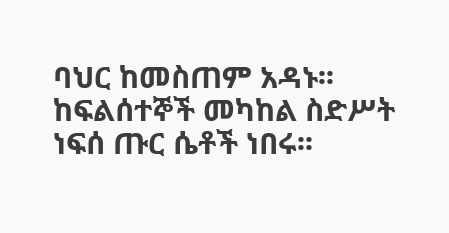ባህር ከመስጠም አዳኑ፡፡ ከፍልሰተኞች መካከል ስድሥት ነፍሰ ጡር ሴቶች ነበሩ፡፡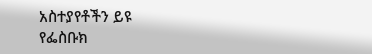አስተያየቶችን ይዩ
የፌስቡክ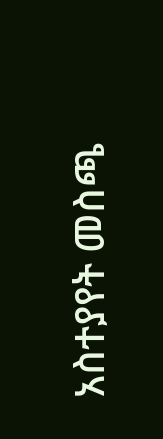አስተያየት መስጫ